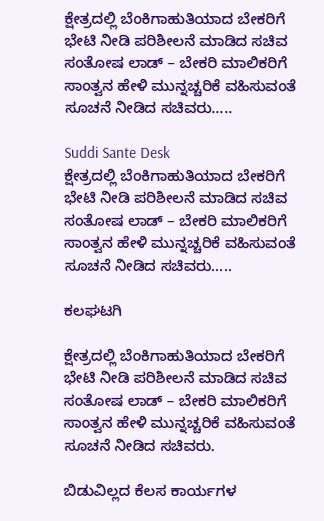ಕ್ಷೇತ್ರದಲ್ಲಿ ಬೆಂಕಿಗಾಹುತಿಯಾದ ಬೇಕರಿಗೆ ಭೇಟಿ ನೀಡಿ ಪರಿಶೀಲನೆ ಮಾಡಿದ ಸಚಿವ ಸಂತೋಷ ಲಾಡ್ – ಬೇಕರಿ ಮಾಲಿಕರಿಗೆ ಸಾಂತ್ವನ ಹೇಳಿ ಮುನ್ನಚ್ಚರಿಕೆ ವಹಿಸುವಂತೆ ಸೂಚನೆ ನೀಡಿದ ಸಚಿವರು…..

Suddi Sante Desk
ಕ್ಷೇತ್ರದಲ್ಲಿ ಬೆಂಕಿಗಾಹುತಿಯಾದ ಬೇಕರಿಗೆ ಭೇಟಿ ನೀಡಿ ಪರಿಶೀಲನೆ ಮಾಡಿದ ಸಚಿವ ಸಂತೋಷ ಲಾಡ್ – ಬೇಕರಿ ಮಾಲಿಕರಿಗೆ ಸಾಂತ್ವನ ಹೇಳಿ ಮುನ್ನಚ್ಚರಿಕೆ ವಹಿಸುವಂತೆ ಸೂಚನೆ ನೀಡಿದ ಸಚಿವರು…..

ಕಲಘಟಗಿ

ಕ್ಷೇತ್ರದಲ್ಲಿ ಬೆಂಕಿಗಾಹುತಿಯಾದ ಬೇಕರಿಗೆ ಭೇಟಿ ನೀಡಿ ಪರಿಶೀಲನೆ ಮಾಡಿದ ಸಚಿವ ಸಂತೋಷ ಲಾಡ್ – ಬೇಕರಿ ಮಾಲಿಕರಿಗೆ ಸಾಂತ್ವನ ಹೇಳಿ ಮುನ್ನಚ್ಚರಿಕೆ ವಹಿಸುವಂತೆ ಸೂಚನೆ ನೀಡಿದ ಸಚಿವರು.

ಬಿಡುವಿಲ್ಲದ ಕೆಲಸ ಕಾರ್ಯಗಳ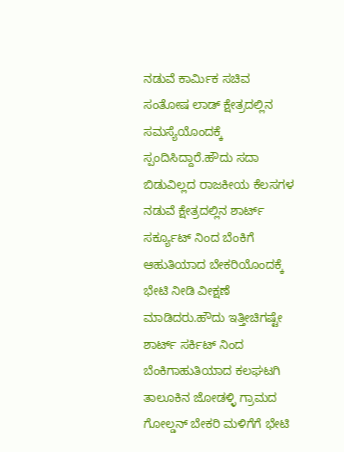ನಡುವೆ ಕಾರ್ಮಿಕ ಸಚಿವ ಸಂತೋಷ ಲಾಡ್ ಕ್ಷೇತ್ರದಲ್ಲಿನ ಸಮಸ್ಯೆಯೊಂದಕ್ಕೆ ಸ್ಪಂದಿಸಿದ್ದಾರೆ.ಹೌದು ಸದಾ ಬಿಡುವಿಲ್ಲದ ರಾಜಕೀಯ ಕೆಲಸಗಳ ನಡುವೆ ಕ್ಷೇತ್ರದಲ್ಲಿನ ಶಾರ್ಟ್ ಸರ್ಕ್ಯೂಟ್ ನಿಂದ ಬೆಂಕಿಗೆ ಆಹುತಿಯಾದ ಬೇಕರಿಯೊಂದಕ್ಕೆ ಭೇಟಿ ನೀಡಿ ವೀಕ್ಷಣೆ ಮಾಡಿದರು.ಹೌದು ಇತ್ತೀಚಿಗಷ್ಟೇ ಶಾರ್ಟ್ ಸರ್ಕಿಟ್ ನಿಂದ ಬೆಂಕಿಗಾಹುತಿಯಾದ ಕಲಘಟಗಿ ತಾಲೂಕಿನ ಜೋಡಳ್ಳಿ ಗ್ರಾಮದ ಗೋಲ್ಡನ್ ಬೇಕರಿ ಮಳಿಗೆಗೆ ಭೇಟಿ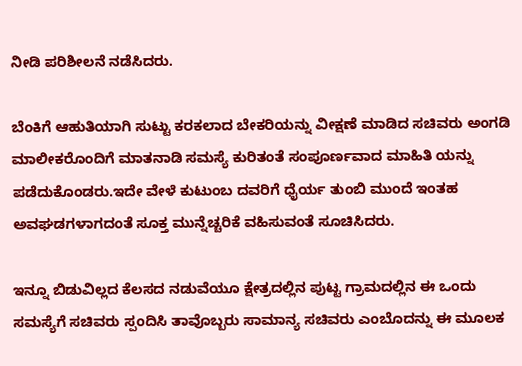ನೀಡಿ ಪರಿಶೀಲನೆ ನಡೆಸಿದರು.

ಬೆಂಕಿಗೆ ಆಹುತಿಯಾಗಿ ಸುಟ್ಟು ಕರಕಲಾದ ಬೇಕರಿಯನ್ನು ವೀಕ್ಷಣೆ ಮಾಡಿದ ಸಚಿವರು ಅಂಗಡಿ ಮಾಲೀಕರೊಂದಿಗೆ ಮಾತನಾಡಿ ಸಮಸ್ಯೆ ಕುರಿತಂತೆ ಸಂಪೂರ್ಣವಾದ ಮಾಹಿತಿ ಯನ್ನು ಪಡೆದುಕೊಂಡರು.ಇದೇ ವೇಳೆ ಕುಟುಂಬ ದವರಿಗೆ ಧೈರ್ಯ ತುಂಬಿ ಮುಂದೆ ಇಂತಹ ಅವಘಡಗಳಾಗದಂತೆ ಸೂಕ್ತ ಮುನ್ನೆಚ್ಚರಿಕೆ ವಹಿಸುವಂತೆ ಸೂಚಿಸಿದರು.

ಇನ್ನೂ ಬಿಡುವಿಲ್ಲದ ಕೆಲಸದ ನಡುವೆಯೂ ಕ್ಷೇತ್ರದಲ್ಲಿನ ಪುಟ್ಟ ಗ್ರಾಮದಲ್ಲಿನ ಈ ಒಂದು ಸಮಸ್ಯೆಗೆ ಸಚಿವರು ಸ್ಪಂದಿಸಿ ತಾವೊಬ್ಬರು ಸಾಮಾನ್ಯ ಸಚಿವರು ಎಂಬೊದನ್ನು ಈ ಮೂಲಕ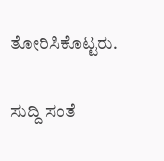ತೋರಿಸಿಕೊಟ್ಟರು.

ಸುದ್ದಿ ಸಂತೆ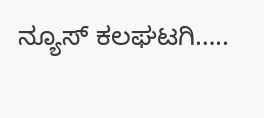ನ್ಯೂಸ್ ಕಲಘಟಗಿ…..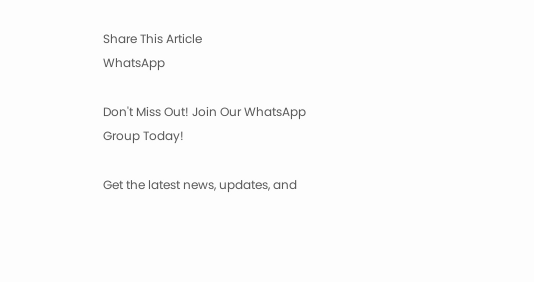Share This Article
WhatsApp

Don't Miss Out! Join Our WhatsApp Group Today!

Get the latest news, updates, and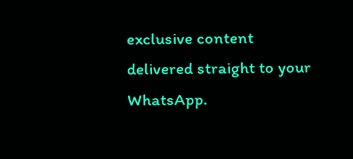exclusive content delivered straight to your WhatsApp.